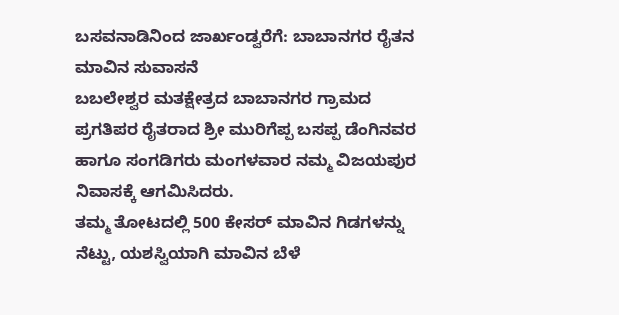ಬಸವನಾಡಿನಿಂದ ಜಾರ್ಖಂಡ್ವರೆಗೆ: ಬಾಬಾನಗರ ರೈತನ ಮಾವಿನ ಸುವಾಸನೆ
ಬಬಲೇಶ್ವರ ಮತಕ್ಷೇತ್ರದ ಬಾಬಾನಗರ ಗ್ರಾಮದ ಪ್ರಗತಿಪರ ರೈತರಾದ ಶ್ರೀ ಮುರಿಗೆಪ್ಪ ಬಸಪ್ಪ ಡೆಂಗಿನವರ ಹಾಗೂ ಸಂಗಡಿಗರು ಮಂಗಳವಾರ ನಮ್ಮ ವಿಜಯಪುರ ನಿವಾಸಕ್ಕೆ ಆಗಮಿಸಿದರು.
ತಮ್ಮ ತೋಟದಲ್ಲಿ 500 ಕೇಸರ್ ಮಾವಿನ ಗಿಡಗಳನ್ನು ನೆಟ್ಟು, ಯಶಸ್ವಿಯಾಗಿ ಮಾವಿನ ಬೆಳೆ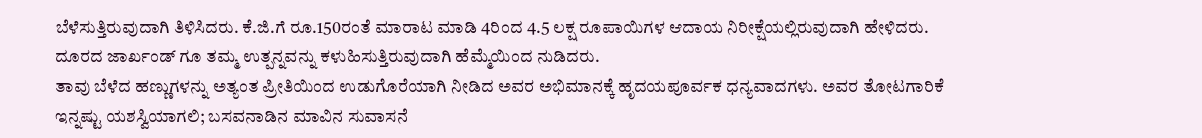ಬೆಳೆಸುತ್ತಿರುವುದಾಗಿ ತಿಳಿಸಿದರು. ಕೆ.ಜಿ.ಗೆ ರೂ.150ರಂತೆ ಮಾರಾಟ ಮಾಡಿ 4ರಿಂದ 4.5 ಲಕ್ಷ ರೂಪಾಯಿಗಳ ಆದಾಯ ನಿರೀಕ್ಷೆಯಲ್ಲಿರುವುದಾಗಿ ಹೇಳಿದರು. ದೂರದ ಜಾರ್ಖಂಡ್ ಗೂ ತಮ್ಮ ಉತ್ಪನ್ನವನ್ನು ಕಳುಹಿಸುತ್ತಿರುವುದಾಗಿ ಹೆಮ್ಮೆಯಿಂದ ನುಡಿದರು.
ತಾವು ಬೆಳೆದ ಹಣ್ಣುಗಳನ್ನು ಅತ್ಯಂತ ಪ್ರೀತಿಯಿಂದ ಉಡುಗೊರೆಯಾಗಿ ನೀಡಿದ ಅವರ ಅಭಿಮಾನಕ್ಕೆ ಹೃದಯಪೂರ್ವಕ ಧನ್ಯವಾದಗಳು. ಅವರ ತೋಟಗಾರಿಕೆ ಇನ್ನಷ್ಟು ಯಶಸ್ವಿಯಾಗಲಿ; ಬಸವನಾಡಿನ ಮಾವಿನ ಸುವಾಸನೆ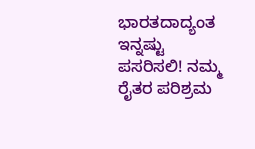ಭಾರತದಾದ್ಯಂತ ಇನ್ನಷ್ಟು ಪಸರಿಸಲಿ! ನಮ್ಮ ರೈತರ ಪರಿಶ್ರಮ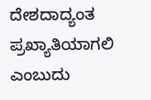ದೇಶದಾದ್ಯಂತ ಪ್ರಖ್ಯಾತಿಯಾಗಲಿ ಎಂಬುದು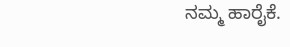ನಮ್ಮ ಹಾರೈಕೆ.